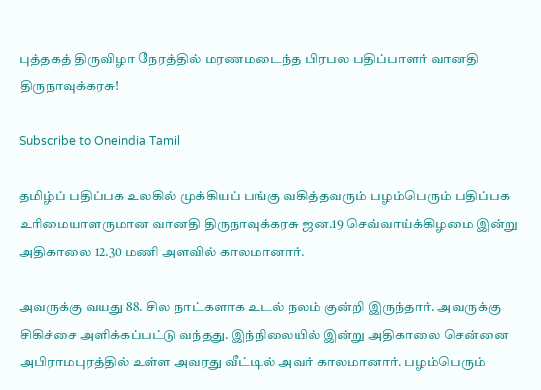புத்தகத் திருவிழா நேரத்தில் மரணமடைந்த பிரபல பதிப்பாளர் வானதி திருநாவுக்கரசு!

Subscribe to Oneindia Tamil

தமிழ்ப் பதிப்பக உலகில் முக்கியப் பங்கு வகித்தவரும் பழம்பெரும் பதிப்பக உரிமையாளருமான வானதி திருநாவுக்கரசு ஜன.19 செவ்வாய்க்கிழமை இன்று அதிகாலை 12.30 மணி அளவில் காலமானார்.

அவருக்கு வயது 88. சில நாட்களாக உடல் நலம் குன்றி இருந்தார். அவருக்கு சிகிச்சை அளிக்கப்பட்டு வந்தது. இந்நிலையில் இன்று அதிகாலை சென்னை அபிராமபுரத்தில் உள்ள அவரது வீட்டில் அவர் காலமானார். பழம்பெரும்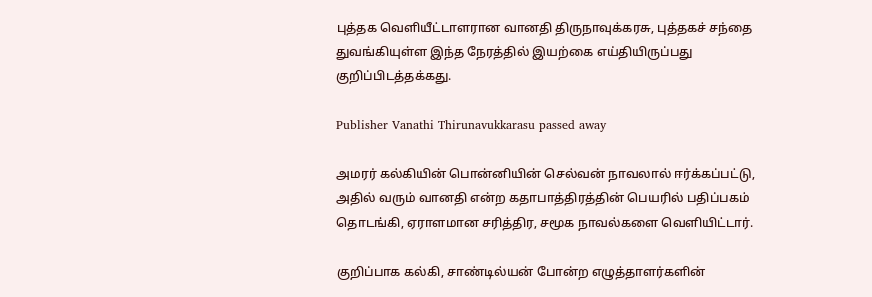புத்தக வெளியீட்டாளரான வானதி திருநாவுக்கரசு, புத்தகச் சந்தை துவங்கியுள்ள இந்த நேரத்தில் இயற்கை எய்தியிருப்பது குறிப்பிடத்தக்கது.

Publisher Vanathi Thirunavukkarasu passed away

அமரர் கல்கியின் பொன்னியின் செல்வன் நாவலால் ஈர்க்கப்பட்டு, அதில் வரும் வானதி என்ற கதாபாத்திரத்தின் பெயரில் பதிப்பகம் தொடங்கி, ஏராளமான சரித்திர, சமூக நாவல்களை வெளியிட்டார்.

குறிப்பாக கல்கி, சாண்டில்யன் போன்ற எழுத்தாளர்களின்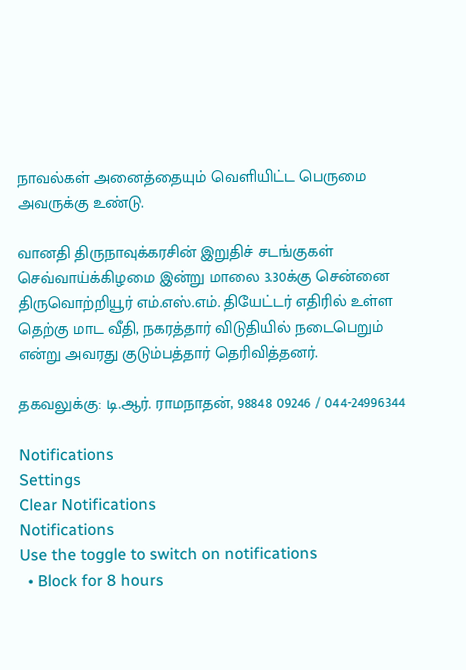நாவல்கள் அனைத்தையும் வெளியிட்ட பெருமை அவருக்கு உண்டு.

வானதி திருநாவுக்கரசின் இறுதிச் சடங்குகள் செவ்வாய்க்கிழமை இன்று மாலை 3.30க்கு சென்னை திருவொற்றியூர் எம்.எஸ்.எம். தியேட்டர் எதிரில் உள்ள தெற்கு மாட வீதி, நகரத்தார் விடுதியில் நடைபெறும் என்று அவரது குடும்பத்தார் தெரிவித்தனர்.

தகவலுக்கு: டி.ஆர். ராமநாதன், 98848 09246 / 044-24996344

Notifications
Settings
Clear Notifications
Notifications
Use the toggle to switch on notifications
  • Block for 8 hours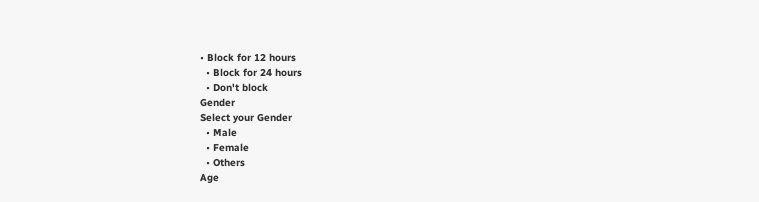• Block for 12 hours
  • Block for 24 hours
  • Don't block
Gender
Select your Gender
  • Male
  • Female
  • Others
Age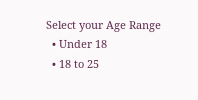Select your Age Range
  • Under 18
  • 18 to 25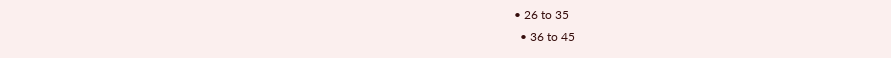• 26 to 35
  • 36 to 45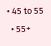• 45 to 55
  • 55+